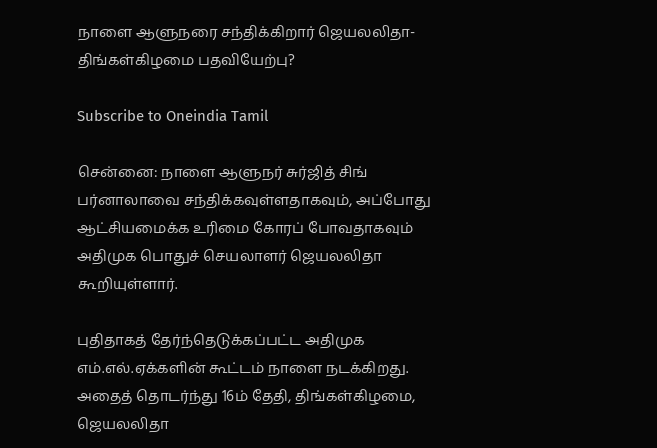நாளை ஆளுநரை சந்திக்கிறார் ஜெயலலிதா-திங்கள்கிழமை பதவியேற்பு?

Subscribe to Oneindia Tamil

சென்னை: நாளை ஆளுநர் சுர்ஜித் சிங் பர்னாலாவை சந்திக்கவுள்ளதாகவும், அப்போது ஆட்சியமைக்க உரிமை கோரப் போவதாகவும் அதிமுக பொதுச் செயலாளர் ஜெயலலிதா கூறியுள்ளார்.

புதிதாகத் தேர்ந்தெடுக்கப்பட்ட அதிமுக எம்.எல்.ஏக்களின் கூட்டம் நாளை நடக்கிறது. அதைத் தொடர்ந்து 16ம் தேதி, திங்கள்கிழமை, ஜெயலலிதா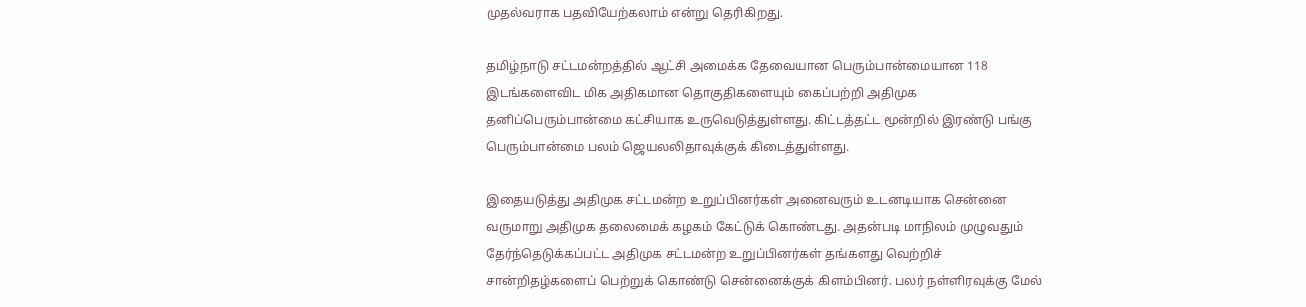முதல்வராக பதவியேற்கலாம் என்று தெரிகிறது.

தமிழ்நாடு சட்டமன்றத்தில் ஆட்சி அமைக்க தேவையான பெரும்பான்மையான 118 இடங்களைவிட மிக அதிகமான தொகுதிகளையும் கைப்பற்றி அதிமுக தனிப்பெரும்பான்மை கட்சியாக உருவெடுத்துள்ளது. கிட்டத்தட்ட மூன்றில் இரண்டு பங்கு பெரும்பான்மை பலம் ஜெயலலிதாவுக்குக் கிடைத்துள்ளது.

இதையடுத்து அதிமுக சட்டமன்ற உறுப்பினர்கள் அனைவரும் உடனடியாக சென்னை வருமாறு அதிமுக தலைமைக் கழகம் கேட்டுக் கொண்டது. அதன்படி மாநிலம் முழுவதும் தேர்ந்தெடுக்கப்பட்ட அதிமுக சட்டமன்ற உறுப்பினர்கள் தங்களது வெற்றிச் சான்றிதழ்களைப் பெற்றுக் கொண்டு சென்னைக்குக் கிளம்பினர். பலர் நள்ளிரவுக்கு மேல்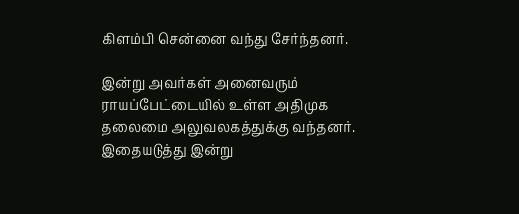கிளம்பி சென்னை வந்து சேர்ந்தனர்.

இன்று அவர்கள் அனைவரும் ராயப்பேட்டையில் உள்ள அதிமுக தலைமை அலுவலகத்துக்கு வந்தனர். இதையடுத்து இன்று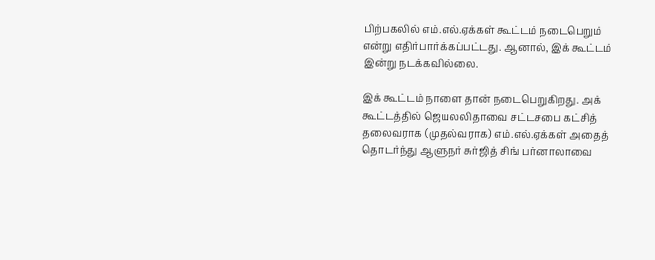பிற்பகலில் எம்.எல்.ஏக்கள் கூட்டம் நடைபெறும் என்று எதிர்பார்க்கப்பட்டது. ஆனால், இக் கூட்டம் இன்று நடக்கவில்லை.

இக் கூட்டம் நாளை தான் நடைபெறுகிறது. அக் கூட்டத்தில் ஜெயலலிதாவை சட்டசபை கட்சித் தலைவராக (முதல்வராக) எம்.எல்.ஏக்கள் அதைத் தொடர்ந்து ஆளுநர் சுர்ஜித் சிங் பர்னாலாவை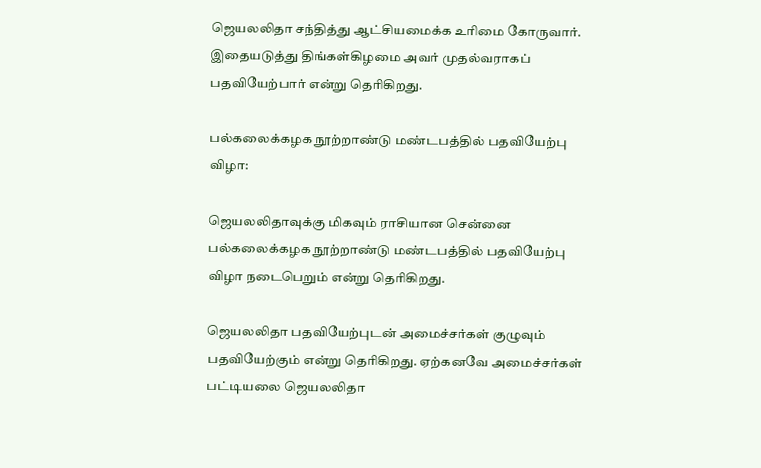ஜெயலலிதா சந்தித்து ஆட்சியமைக்க உரிமை கோருவார். இதையடுத்து திங்கள்கிழமை அவர் முதல்வராகப் பதவியேற்பார் என்று தெரிகிறது.

பல்கலைக்கழக நூற்றாண்டு மண்டபத்தில் பதவியேற்பு விழா:

ஜெயலலிதாவுக்கு மிகவும் ராசியான சென்னை பல்கலைக்கழக நூற்றாண்டு மண்டபத்தில் பதவியேற்பு விழா நடைபெறும் என்று தெரிகிறது.

ஜெயலலிதா பதவியேற்புடன் அமைச்சர்கள் குழுவும் பதவியேற்கும் என்று தெரிகிறது. ஏற்கனவே அமைச்சர்கள் பட்டியலை ஜெயலலிதா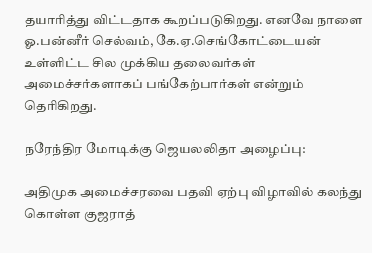தயாரித்து விட்டதாக கூறப்படுகிறது. எனவே நாளை ஓ.பன்னீர் செல்வம், கே.ஏ.செங்கோட்டையன் உள்ளிட்ட சில முக்கிய தலைவர்கள் அமைச்சர்களாகப் பங்கேற்பார்கள் என்றும் தெரிகிறது.

நரேந்திர மோடிக்கு ஜெயலலிதா அழைப்பு:

அதிமுக அமைச்சரவை பதவி ஏற்பு விழாவில் கலந்து கொள்ள குஜராத்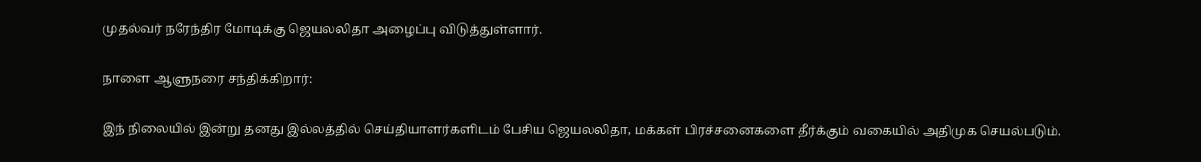முதல்வர் நரேந்திர மோடிக்கு ஜெயலலிதா அழைப்பு விடுத்துள்ளார்.

நாளை ஆளுநரை சந்திக்கிறார்:

இந் நிலையில் இன்று தனது இல்லத்தில் செய்தியாளர்களிடம் பேசிய ஜெயலலிதா, மக்கள் பிரச்சனைகளை தீர்க்கும் வகையில் அதிமுக செயல்படும்.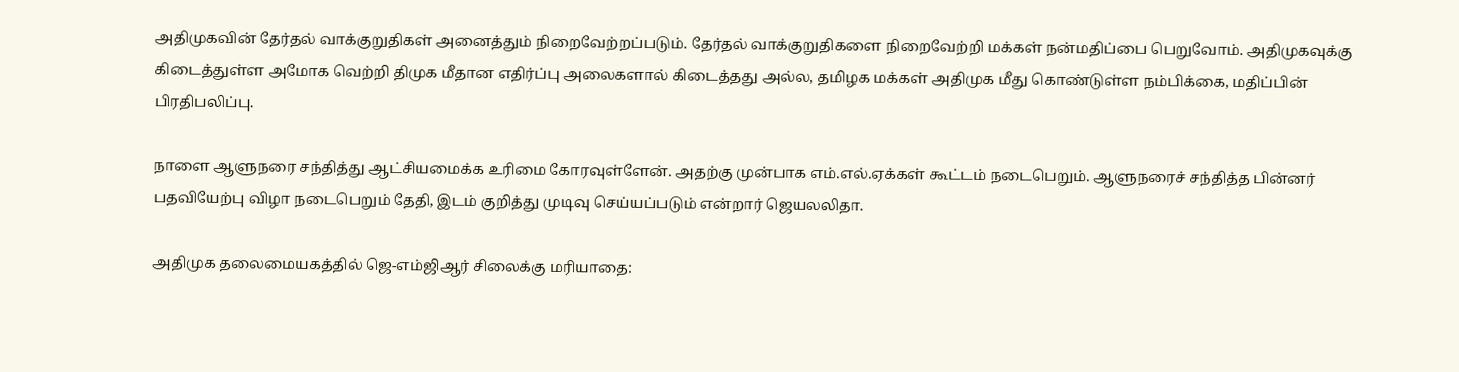அதிமுகவின் தேர்தல் வாக்குறுதிகள் அனைத்தும் நிறைவேற்றப்படும். தேர்தல் வாக்குறுதிகளை நிறைவேற்றி மக்கள் நன்மதிப்பை பெறுவோம். அதிமுகவுக்கு கிடைத்துள்ள அமோக வெற்றி திமுக மீதான எதிர்ப்பு அலைகளால் கிடைத்தது அல்ல, தமிழக மக்கள் அதிமுக மீது கொண்டுள்ள நம்பிக்கை, மதிப்பின் பிரதிபலிப்பு.

நாளை ஆளுநரை சந்தித்து ஆட்சியமைக்க உரிமை கோரவுள்ளேன். அதற்கு முன்பாக எம்.எல்.ஏக்கள் கூட்டம் நடைபெறும். ஆளுநரைச் சந்தித்த பின்னர் பதவியேற்பு விழா நடைபெறும் தேதி, இடம் குறித்து முடிவு செய்யப்படும் என்றார் ஜெயலலிதா.

அதிமுக தலைமையகத்தில் ஜெ-எம்ஜிஆர் சிலைக்கு மரியாதை: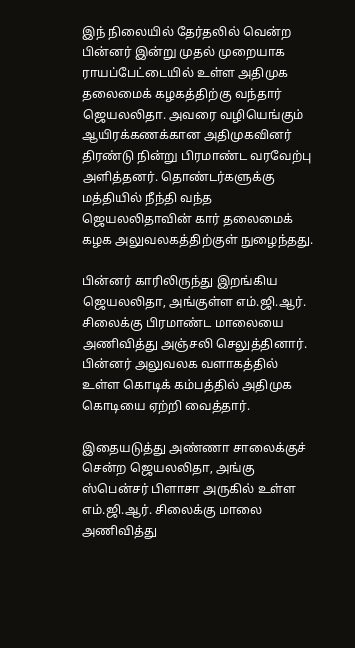இந் நிலையில் தேர்தலில் வென்ற பின்னர் இன்று முதல் முறையாக ராயப்பேட்டையில் உள்ள அதிமுக தலைமைக் கழகத்திற்கு வந்தார் ஜெயலலிதா. அவரை வழியெங்கும் ஆயிரக்கணக்கான அதிமுகவினர் திரண்டு நின்று பிரமாண்ட வரவேற்பு அளித்தனர். தொண்டர்களுக்கு மத்தியில் நீந்தி வந்த ஜெயலலிதாவின் கார் தலைமைக் கழக அலுவலகத்திற்குள் நுழைந்தது.

பின்னர் காரிலிருந்து இறங்கிய ஜெயலலிதா, அங்குள்ள எம்.ஜி.ஆர். சிலைக்கு பிரமாண்ட மாலையை அணிவித்து அஞ்சலி செலுத்தினார். பின்னர் அலுவலக வளாகத்தில் உள்ள கொடிக் கம்பத்தில் அதிமுக கொடியை ஏற்றி வைத்தார்.

இதையடுத்து அண்ணா சாலைக்குச் சென்ற ஜெயலலிதா, அங்கு ஸ்பென்சர் பிளாசா அருகில் உள்ள எம்.ஜி.ஆர். சிலைக்கு மாலை அணிவித்து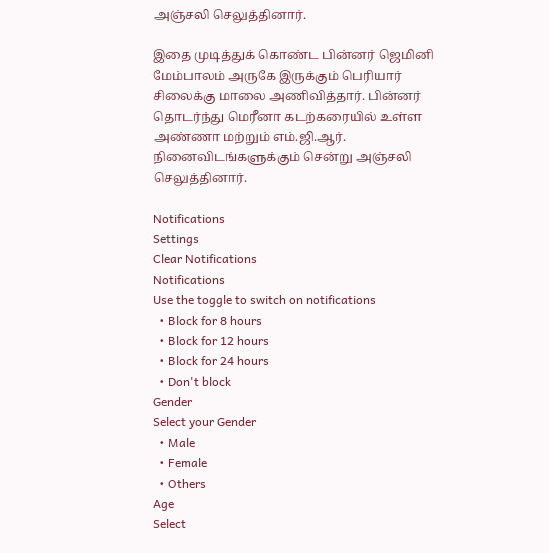அஞ்சலி செலுத்தினார்.

இதை முடித்துக் கொண்ட பின்னர் ஜெமினி மேம்பாலம் அருகே இருக்கும் பெரியார் சிலைக்கு மாலை அணிவித்தார். பின்னர் தொடர்ந்து மெரீனா கடற்கரையில் உள்ள அண்ணா மற்றும் எம்.ஜி.ஆர். நினைவிடங்களுக்கும் சென்று அஞ்சலி செலுத்தினார்.

Notifications
Settings
Clear Notifications
Notifications
Use the toggle to switch on notifications
  • Block for 8 hours
  • Block for 12 hours
  • Block for 24 hours
  • Don't block
Gender
Select your Gender
  • Male
  • Female
  • Others
Age
Select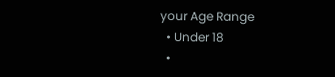your Age Range
  • Under 18
  •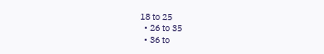18 to 25
  • 26 to 35
  • 36 to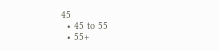45
  • 45 to 55
  • 55+